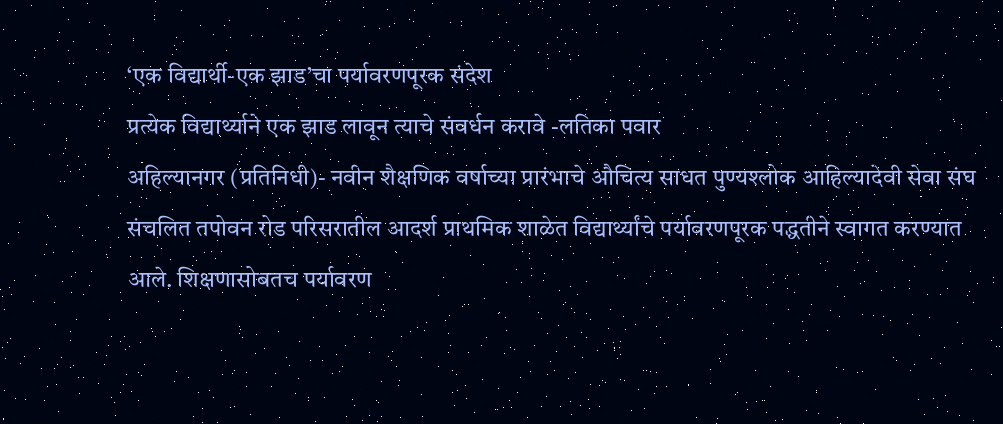‘एक विद्यार्थी-एक झाड’चा पर्यावरणपूरक संदेश
प्रत्येक विद्यार्थ्याने एक झाड लावून त्याचे संवर्धन करावे -लतिका पवार
अहिल्यानगर (प्रतिनिधी)- नवीन शैक्षणिक वर्षाच्या प्रारंभाचे औचित्य साधत पुण्यश्लोक आहिल्यादेवी सेवा संघ संचलित तपोवन रोड परिसरातील आदर्श प्राथमिक शाळेत विद्यार्थ्यांचे पर्यावरणपूरक पद्धतीने स्वागत करण्यात आले. शिक्षणासोबतच पर्यावरण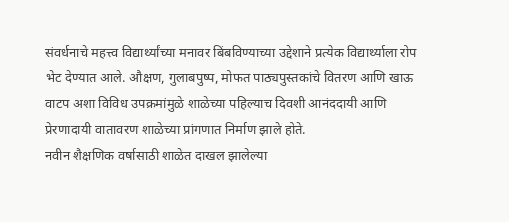संवर्धनाचे महत्त्व विद्यार्थ्यांच्या मनावर बिंबविण्याच्या उद्देशाने प्रत्येक विद्यार्थ्याला रोप भेट देण्यात आले. औक्षण, गुलाबपुष्प, मोफत पाठ्यपुस्तकांचे वितरण आणि खाऊ वाटप अशा विविध उपक्रमांमुळे शाळेच्या पहिल्याच दिवशी आनंददायी आणि प्रेरणादायी वातावरण शाळेच्या प्रांगणात निर्माण झाले होते.
नवीन शैक्षणिक वर्षासाठी शाळेत दाखल झालेल्या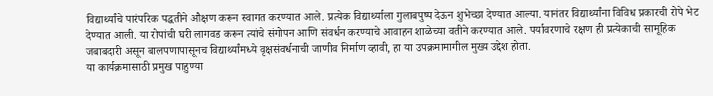विद्यार्थ्यांचे पारंपरिक पद्धतीने औक्षण करून स्वागत करण्यात आले. प्रत्येक विद्यार्थ्याला गुलाबपुष्प देऊन शुभेच्छा देण्यात आल्या. यानंतर विद्यार्थ्यांना विविध प्रकारची रोपे भेट देण्यात आली. या रोपांची घरी लागवड करून त्यांचे संगोपन आणि संवर्धन करण्याचे आवाहन शाळेच्या वतीने करण्यात आले. पर्यावरणाचे रक्षण ही प्रत्येकाची सामूहिक जबाबदारी असून बालपणापासूनच विद्यार्थ्यांमध्ये वृक्षसंवर्धनाची जाणीव निर्माण व्हावी, हा या उपक्रमामागील मुख्य उद्देश होता.
या कार्यक्रमासाठी प्रमुख पाहुण्या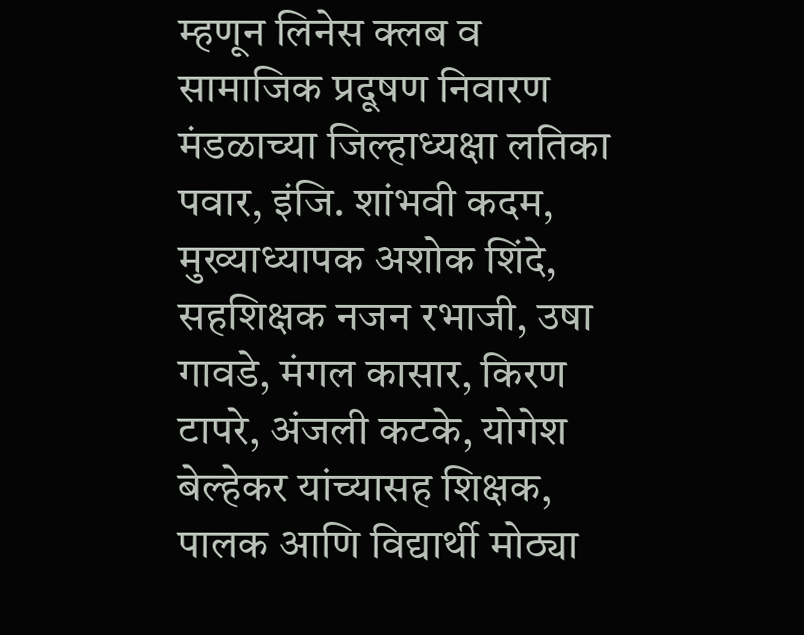म्हणून लिनेस क्लब व सामाजिक प्रदूषण निवारण मंडळाच्या जिल्हाध्यक्षा लतिका पवार, इंजि. शांभवी कदम, मुख्याध्यापक अशोक शिंदे, सहशिक्षक नजन रभाजी, उषा गावडे, मंगल कासार, किरण टापरे, अंजली कटके, योगेश बेल्हेकर यांच्यासह शिक्षक, पालक आणि विद्यार्थी मोठ्या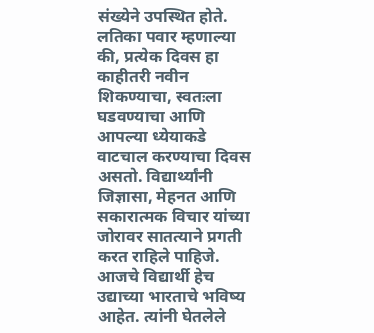संख्येने उपस्थित होते.
लतिका पवार म्हणाल्या की, प्रत्येक दिवस हा काहीतरी नवीन शिकण्याचा, स्वतःला घडवण्याचा आणि आपल्या ध्येयाकडे वाटचाल करण्याचा दिवस असतो. विद्यार्थ्यांनी जिज्ञासा, मेहनत आणि सकारात्मक विचार यांच्या जोरावर सातत्याने प्रगती करत राहिले पाहिजे. आजचे विद्यार्थी हेच उद्याच्या भारताचे भविष्य आहेत. त्यांनी घेतलेले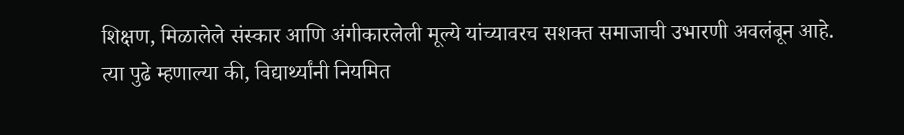शिक्षण, मिळालेले संस्कार आणि अंगीकारलेली मूल्ये यांच्यावरच सशक्त समाजाची उभारणी अवलंबून आहे.
त्या पुढे म्हणाल्या की, विद्यार्थ्यांनी नियमित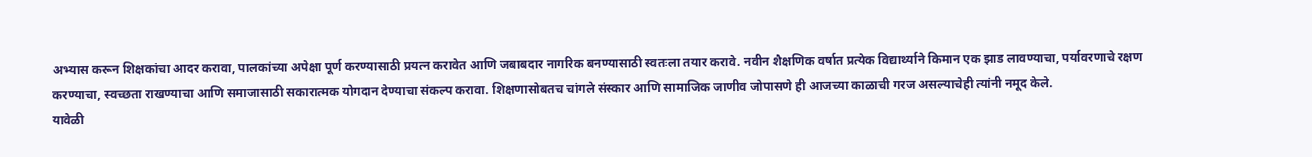अभ्यास करून शिक्षकांचा आदर करावा, पालकांच्या अपेक्षा पूर्ण करण्यासाठी प्रयत्न करावेत आणि जबाबदार नागरिक बनण्यासाठी स्वतःला तयार करावे. नवीन शैक्षणिक वर्षात प्रत्येक विद्यार्थ्याने किमान एक झाड लावण्याचा, पर्यावरणाचे रक्षण करण्याचा, स्वच्छता राखण्याचा आणि समाजासाठी सकारात्मक योगदान देण्याचा संकल्प करावा. शिक्षणासोबतच चांगले संस्कार आणि सामाजिक जाणीव जोपासणे ही आजच्या काळाची गरज असल्याचेही त्यांनी नमूद केले.
यावेळी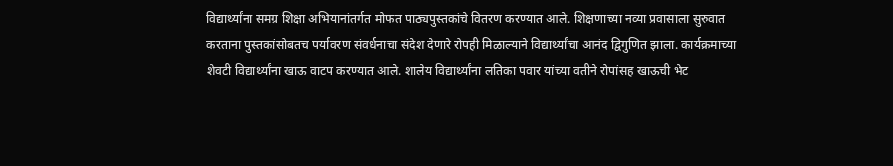विद्यार्थ्यांना समग्र शिक्षा अभियानांतर्गत मोफत पाठ्यपुस्तकांचे वितरण करण्यात आले. शिक्षणाच्या नव्या प्रवासाला सुरुवात करताना पुस्तकांसोबतच पर्यावरण संवर्धनाचा संदेश देणारे रोपही मिळाल्याने विद्यार्थ्यांचा आनंद द्विगुणित झाला. कार्यक्रमाच्या शेवटी विद्यार्थ्यांना खाऊ वाटप करण्यात आले. शालेय विद्यार्थ्यांना लतिका पवार यांच्या वतीने रोपांसह खाऊची भेट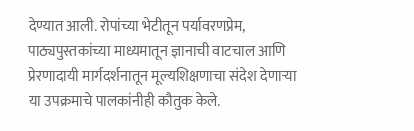देण्यात आली. रोपांच्या भेटीतून पर्यावरणप्रेम, पाठ्यपुस्तकांच्या माध्यमातून ज्ञानाची वाटचाल आणि प्रेरणादायी मार्गदर्शनातून मूल्यशिक्षणाचा संदेश देणाऱ्या या उपक्रमाचे पालकांनीही कौतुक केले.